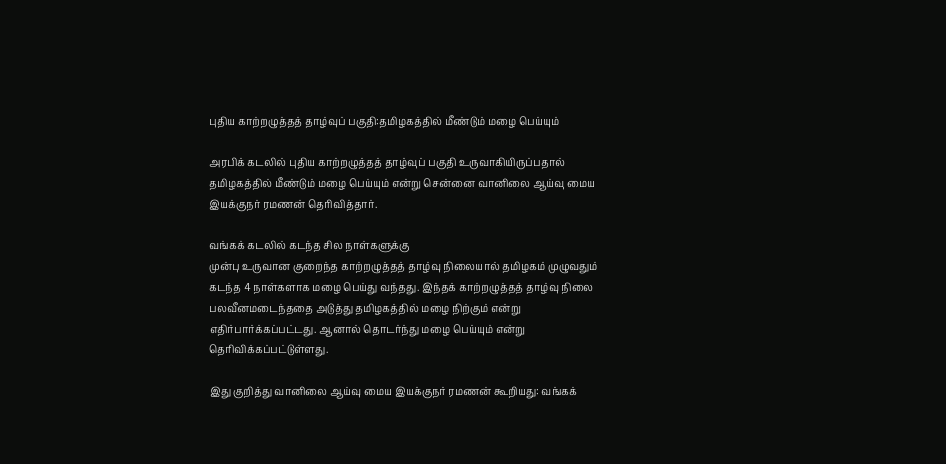புதிய காற்றழுத்தத் தாழ்வுப் பகுதி:தமிழகத்தில் மீண்டும் மழை பெய்யும்

அரபிக் கடலில் புதிய காற்றழுத்தத் தாழ்வுப் பகுதி உருவாகியிருப்பதால் தமிழகத்தில் மீண்டும் மழை பெய்யும் என்று சென்னை வானிலை ஆய்வு மைய இயக்குநர் ரமணன் தெரிவித்தார்.

வங்கக் கடலில் கடந்த சில நாள்களுக்கு
முன்பு உருவான குறைந்த காற்றழுத்தத் தாழ்வு நிலையால் தமிழகம் முழுவதும் கடந்த 4 நாள்களாக மழை பெய்து வந்தது. இந்தக் காற்றழுத்தத் தாழ்வு நிலை பலவீனமடைந்ததை அடுத்து தமிழகத்தில் மழை நிற்கும் என்று எதிர்பார்க்கப்பட்டது. ஆனால் தொடர்ந்து மழை பெய்யும் என்று தெரிவிக்கப்பட்டுள்ளது.

இது குறித்து வானிலை ஆய்வு மைய இயக்குநர் ரமணன் கூறியது: வங்கக்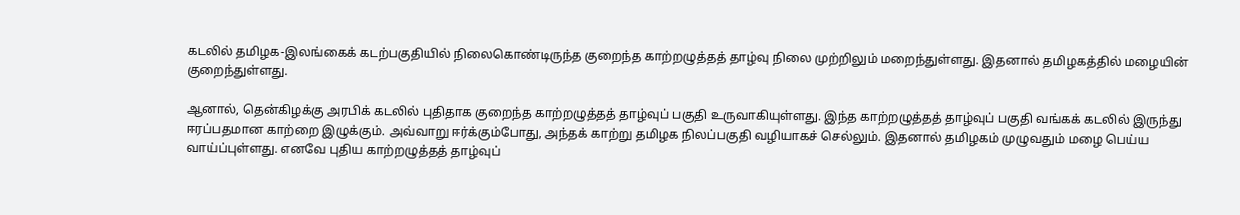கடலில் தமிழக-இலங்கைக் கடற்பகுதியில் நிலைகொண்டிருந்த குறைந்த காற்றழுத்தத் தாழ்வு நிலை முற்றிலும் மறைந்துள்ளது. இதனால் தமிழகத்தில் மழையின் குறைந்துள்ளது.

ஆனால், தென்கிழக்கு அரபிக் கடலில் புதிதாக குறைந்த காற்றழுத்தத் தாழ்வுப் பகுதி உருவாகியுள்ளது. இந்த காற்றழுத்தத் தாழ்வுப் பகுதி வங்கக் கடலில் இருந்து ஈரப்பதமான காற்றை இழுக்கும். அவ்வாறு ஈர்க்கும்போது, அந்தக் காற்று தமிழக நிலப்பகுதி வழியாகச் செல்லும். இதனால் தமிழகம் முழுவதும் மழை பெய்ய வாய்ப்புள்ளது. எனவே புதிய காற்றழுத்தத் தாழ்வுப்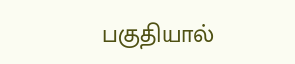பகுதியால்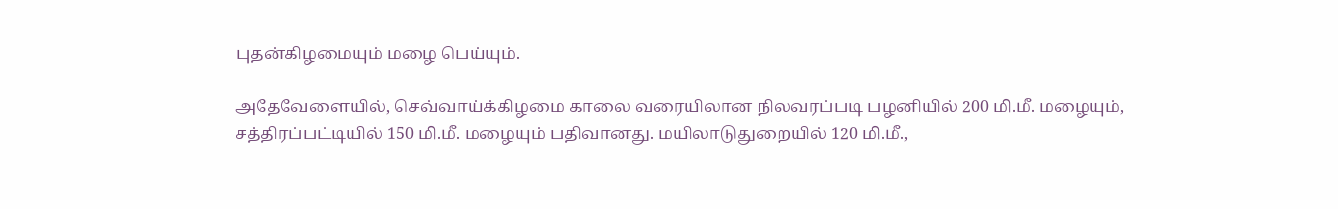புதன்கிழமையும் மழை பெய்யும்.

அதேவேளையில், செவ்வாய்க்கிழமை காலை வரையிலான நிலவரப்படி பழனியில் 200 மி.மீ. மழையும், சத்திரப்பட்டியில் 150 மி.மீ. மழையும் பதிவானது. மயிலாடுதுறையில் 120 மி.மீ.,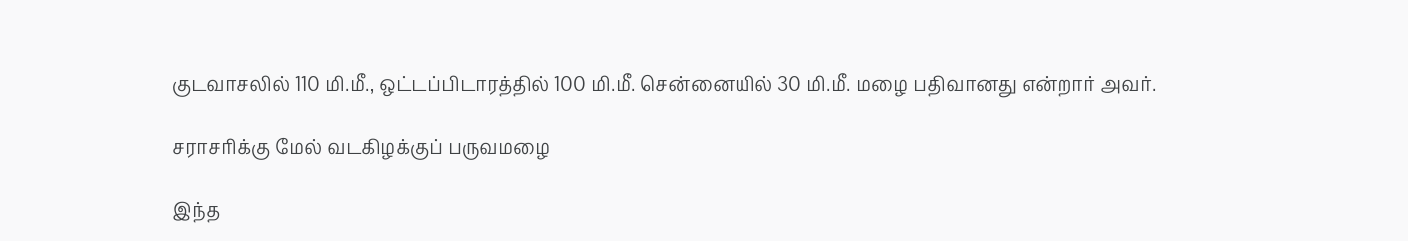குடவாசலில் 110 மி.மீ., ஒட்டப்பிடாரத்தில் 100 மி.மீ. சென்னையில் 30 மி.மீ. மழை பதிவானது என்றார் அவர்.

சராசரிக்கு மேல் வடகிழக்குப் பருவமழை

இந்த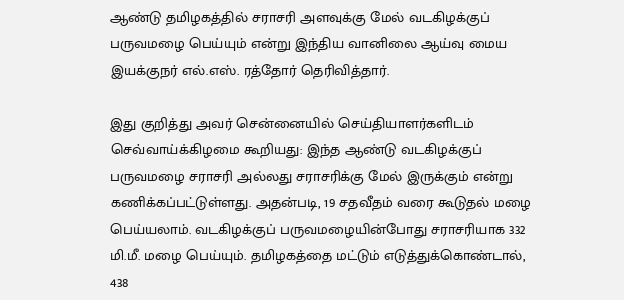ஆண்டு தமிழகத்தில் சராசரி அளவுக்கு மேல் வடகிழக்குப் பருவமழை பெய்யும் என்று இந்திய வானிலை ஆய்வு மைய இயக்குநர் எல்.எஸ். ரத்தோர் தெரிவித்தார்.

இது குறித்து அவர் சென்னையில் செய்தியாளர்களிடம் செவ்வாய்க்கிழமை கூறியது: இந்த ஆண்டு வடகிழக்குப் பருவமழை சராசரி அல்லது சராசரிக்கு மேல் இருக்கும் என்று கணிக்கப்பட்டுள்ளது. அதன்படி, 19 சதவீதம் வரை கூடுதல் மழை பெய்யலாம். வடகிழக்குப் பருவமழையின்போது சராசரியாக 332 மி.மீ. மழை பெய்யும். தமிழகத்தை மட்டும் எடுத்துக்கொண்டால், 438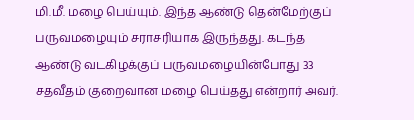மி.மீ. மழை பெய்யும். இந்த ஆண்டு தென்மேற்குப் பருவமழையும் சராசரியாக இருந்தது. கடந்த ஆண்டு வடகிழக்குப் பருவமழையின்போது 33 சதவீதம் குறைவான மழை பெய்தது என்றார் அவர்.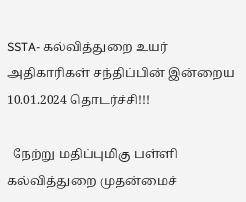SSTA- கல்வித்துறை உயர் அதிகாரிகள் சந்திப்பின் இன்றைய 10.01.2024 தொடர்ச்சி!!!

  நேற்று மதிப்புமிகு பள்ளி கல்வித்துறை முதன்மைச்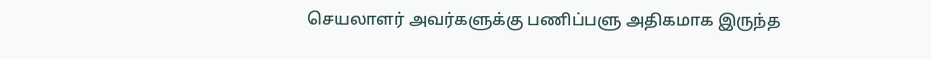செயலாளர் அவர்களுக்கு பணிப்பளு அதிகமாக இருந்த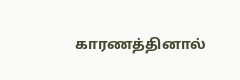காரணத்தினால்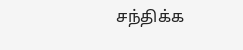சந்திக்க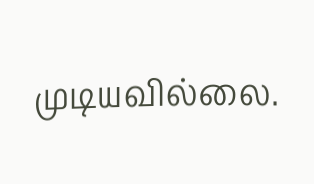முடியவில்லை.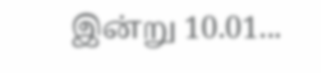இன்று 10.01...